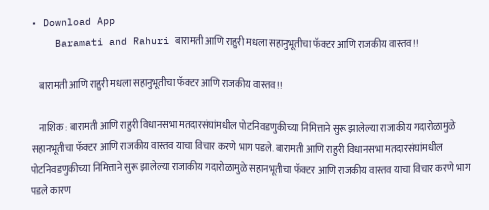• Download App
    Baramati and Rahuri बारामती आणि राहुरी मधला सहानुभूतीचा फॅक्टर आणि राजकीय वास्तव!!

    बारामती आणि राहुरी मधला सहानुभूतीचा फॅक्टर आणि राजकीय वास्तव!!

    नाशिक : बारामती आणि राहुरी विधानसभा मतदारसंघांमधील पोटनिवडणुकीच्या निमित्ताने सुरू झालेल्या राजाकीय गदारोळामुळे सहानभूतीचा फॅक्टर आणि राजकीय वास्तव याचा विचार करणे भाग पडले. बारामती आणि राहुरी विधानसभा मतदारसंघांमधील पोटनिवडणुकीच्या निमित्ताने सुरू झालेल्या राजाकीय गदारोळामुळे सहानभूतीचा फॅक्टर आणि राजकीय वास्तव याचा विचार करणे भाग पडले कारण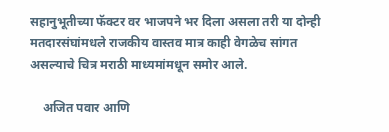सहानुभूतीच्या फॅक्टर वर भाजपने भर दिला असला तरी या दोन्ही मतदारसंघांमधले राजकीय वास्तव मात्र काही वेगळेच सांगत असल्याचे चित्र मराठी माध्यमांमधून समोर आले.

    अजित पवार आणि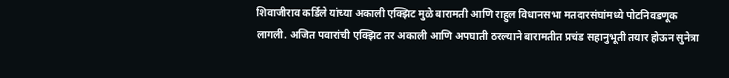शिवाजीराव कर्डिले यांच्या अकाली एक्झिट मुळे बारामती आणि राहुल विधानसभा मतदारसंघांमध्ये पोटनिवडणूक लागली. अजित पवारांची एक्झिट तर अकाली आणि अपघाती ठरल्याने बारामतीत प्रचंड सहानुभूती तयार होऊन सुनेत्रा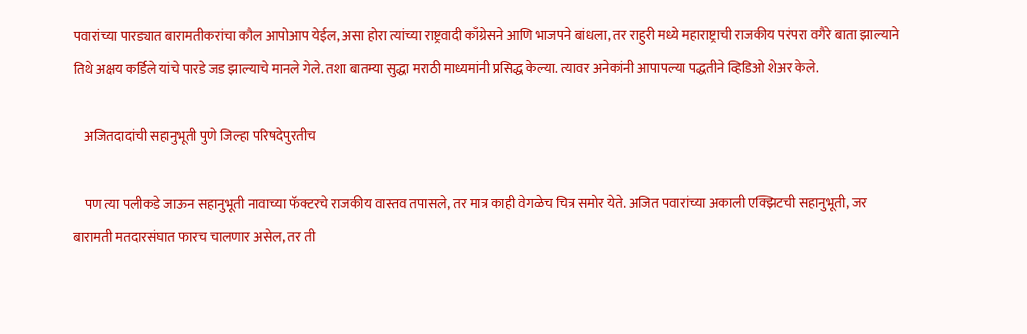पवारांच्या पारड्यात बारामतीकरांचा कौल आपोआप येईल, असा होरा त्यांच्या राष्ट्रवादी काँग्रेसने आणि भाजपने बांधला, तर राहुरी मध्ये महाराष्ट्राची राजकीय परंपरा वगैरे बाता झाल्याने तिथे अक्षय कर्डिले यांचे पारडे जड झाल्याचे मानले गेले. तशा बातम्या सुद्धा मराठी माध्यमांनी प्रसिद्ध केल्या. त्यावर अनेकांनी आपापल्या पद्धतीने व्हिडिओ शेअर केले.

    अजितदादांची सहानुभूती पुणे जिल्हा परिषदेपुरतीच

    पण त्या पलीकडे जाऊन सहानुभूती नावाच्या फॅक्टरचे राजकीय वास्तव तपासले, तर मात्र काही वेगळेच चित्र समोर येते. अजित पवारांच्या अकाली एक्झिटची सहानुभूती, जर बारामती मतदारसंघात फारच चालणार असेल, तर ती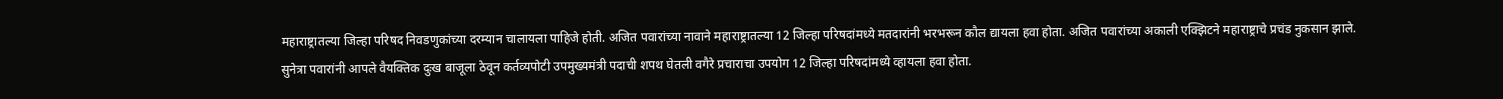महाराष्ट्रातल्या जिल्हा परिषद निवडणुकांच्या दरम्यान चालायला पाहिजे होती. अजित पवारांच्या नावाने महाराष्ट्रातल्या 12 जिल्हा परिषदांमध्ये मतदारांनी भरभरून कौल द्यायला हवा होता. अजित पवारांच्या अकाली एक्झिटने महाराष्ट्राचे प्रचंड नुकसान झाले. सुनेत्रा पवारांनी आपले वैयक्तिक दुःख बाजूला ठेवून कर्तव्यपोटी उपमुख्यमंत्री पदाची शपथ घेतली वगैरे प्रचाराचा उपयोग 12 जिल्हा परिषदांमध्ये व्हायला हवा होता.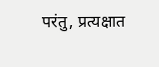परंतु, प्रत्यक्षात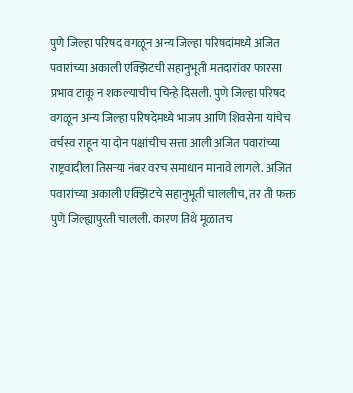पुणे जिल्हा परिषद वगळून अन्य जिल्हा परिषदांमध्ये अजित पवारांच्या अकाली एक्झिटची सहानुभूती मतदारांवर फारसा प्रभाव टाकू न शकल्याचीच चिन्हे दिसली. पुणे जिल्हा परिषद वगळून अन्य जिल्हा परिषदेमध्ये भाजप आणि शिवसेना यांचेच वर्चस्व राहून या दोन पक्षांचीच सत्ता आली अजित पवारांच्या राष्ट्रवादीला तिसऱ्या नंबर वरच समाधान मानावे लागले. अजित पवारांच्या अकाली एक्झिटचे सहानुभूती चाललीच, तर ती फक्त पुणे जिल्ह्यापुरती चालली. कारण तिथे मूळातच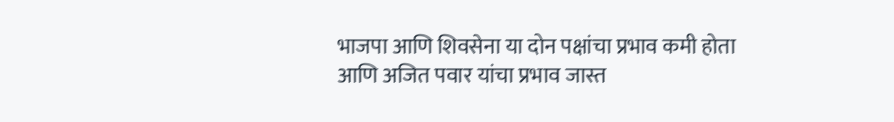भाजपा आणि शिवसेना या दोन पक्षांचा प्रभाव कमी होता आणि अजित पवार यांचा प्रभाव जास्त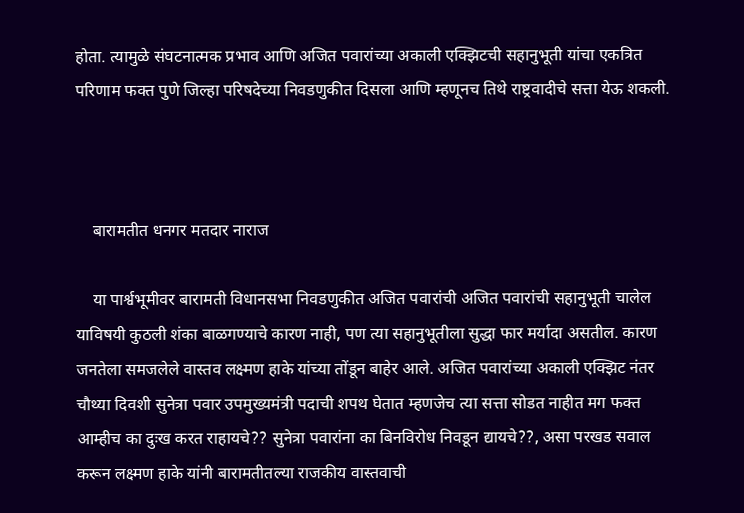होता. त्यामुळे संघटनात्मक प्रभाव आणि अजित पवारांच्या अकाली एक्झिटची सहानुभूती यांचा एकत्रित परिणाम फक्त पुणे जिल्हा परिषदेच्या निवडणुकीत दिसला आणि म्हणूनच तिथे राष्ट्रवादीचे सत्ता येऊ शकली.



    बारामतीत धनगर मतदार नाराज

    या पार्श्वभूमीवर बारामती विधानसभा निवडणुकीत अजित पवारांची अजित पवारांची सहानुभूती चालेल याविषयी कुठली शंका बाळगण्याचे कारण नाही, पण त्या सहानुभूतीला सुद्धा फार मर्यादा असतील. कारण जनतेला समजलेले वास्तव लक्ष्मण हाके यांच्या तोंडून बाहेर आले. अजित पवारांच्या अकाली एक्झिट नंतर चौथ्या दिवशी सुनेत्रा पवार उपमुख्यमंत्री पदाची शपथ घेतात म्हणजेच त्या सत्ता सोडत नाहीत मग फक्त आम्हीच का दुःख करत राहायचे?? सुनेत्रा पवारांना का बिनविरोध निवडून द्यायचे??, असा परखड सवाल करून लक्ष्मण हाके यांनी बारामतीतल्या राजकीय वास्तवाची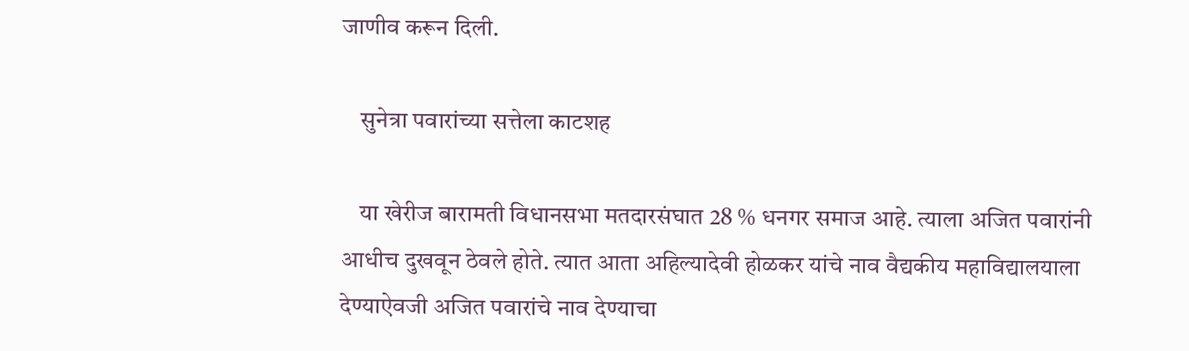जाणीव करून दिली.

    सुनेत्रा पवारांच्या सत्तेला काटशह

    या खेरीज बारामती विधानसभा मतदारसंघात 28 % धनगर समाज आहे. त्याला अजित पवारांनी आधीच दुखवून ठेवले होते. त्यात आता अहिल्यादेवी होळकर यांचे नाव वैद्यकीय महाविद्यालयाला देण्याऐवजी अजित पवारांचे नाव देण्याचा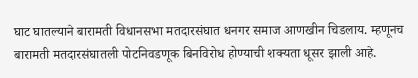घाट घातल्याने बारामती विधानसभा मतदारसंघात धनगर समाज आणखीन चिडलाय. म्हणूनच बारामती मतदारसंघातली पोटनिवडणूक बिनविरोध होण्याची शक्यता धूसर झाली आहे.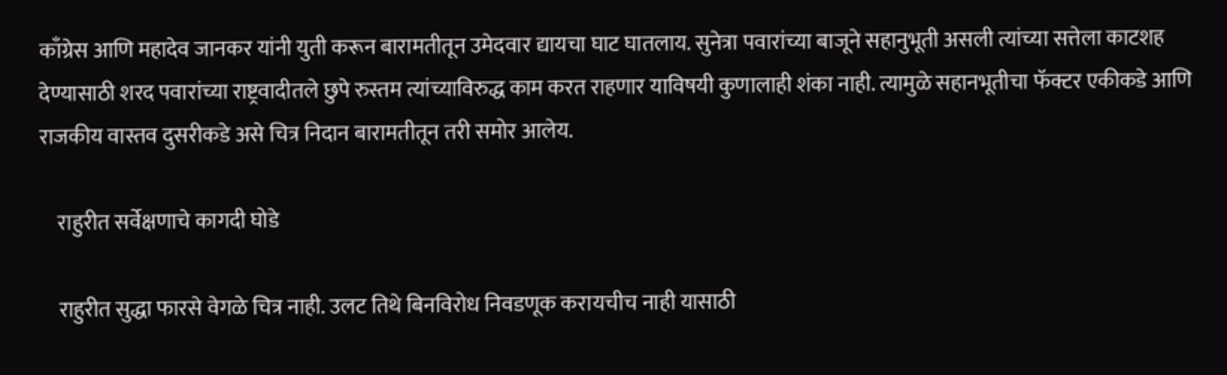काँग्रेस आणि महादेव जानकर यांनी युती करून बारामतीतून उमेदवार द्यायचा घाट घातलाय. सुनेत्रा पवारांच्या बाजूने सहानुभूती असली त्यांच्या सत्तेला काटशह देण्यासाठी शरद पवारांच्या राष्ट्रवादीतले छुपे रुस्तम त्यांच्याविरुद्ध काम करत राहणार याविषयी कुणालाही शंका नाही. त्यामुळे सहानभूतीचा फॅक्टर एकीकडे आणि राजकीय वास्तव दुसरीकडे असे चित्र निदान बारामतीतून तरी समोर आलेय.

    राहुरीत सर्वेक्षणाचे कागदी घोडे

    राहुरीत सुद्धा फारसे वेगळे चित्र नाही. उलट तिथे बिनविरोध निवडणूक करायचीच नाही यासाठी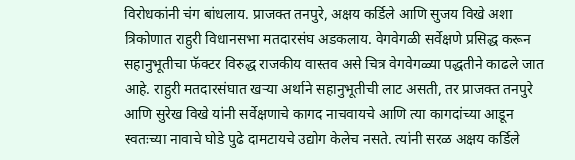विरोधकांनी चंग बांधलाय. प्राजक्त तनपुरे, अक्षय कर्डिले आणि सुजय विखे अशा त्रिकोणात राहुरी विधानसभा मतदारसंघ अडकलाय. वेगवेगळी सर्वेक्षणे प्रसिद्ध करून सहानुभूतीचा फॅक्टर विरुद्ध राजकीय वास्तव असे चित्र वेगवेगळ्या पद्धतीने काढले जात आहे. राहुरी मतदारसंघात खऱ्या अर्थाने सहानुभूतीची लाट असती, तर प्राजक्त तनपुरे आणि सुरेख विखे यांनी सर्वेक्षणाचे कागद नाचवायचे आणि त्या कागदांच्या आडून स्वतःच्या नावाचे घोडे पुढे‌ दामटायचे उद्योग केलेच नसते. त्यांनी सरळ अक्षय कर्डिले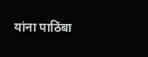यांना पाठिंबा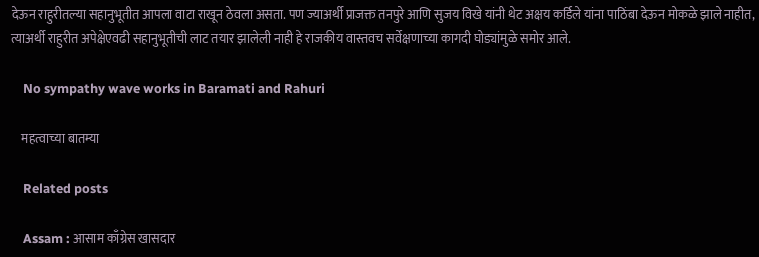देऊन राहुरीतल्या सहानुभूतीत आपला वाटा राखून ठेवला असता. पण ज्याअर्थी प्राजक्त तनपुरे आणि सुजय विखे यांनी थेट अक्षय कर्डिले यांना पाठिंबा देऊन मोकळे झाले नाहीत, त्याअर्थी राहुरीत अपेक्षेएवढी सहानुभूतीची लाट तयार झालेली नाही हे राजकीय वास्तवच सर्वेक्षणाच्या कागदी घोड्यांमुळे समोर आले.

    No sympathy wave works in Baramati and Rahuri

    महत्वाच्या बातम्या

    Related posts

    Assam : आसाम काँग्रेस खासदार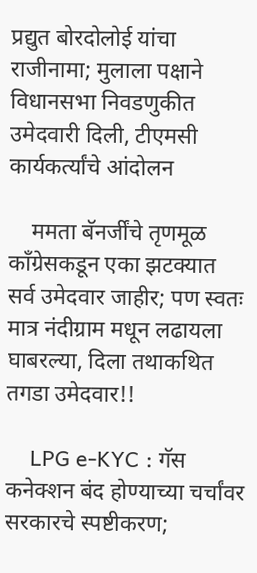प्रद्युत बोरदोलोई यांचा राजीनामा; मुलाला पक्षाने विधानसभा निवडणुकीत उमेदवारी दिली, टीएमसी कार्यकर्त्यांचे आंदोलन

    ममता बॅनर्जींचे तृणमूळ काँग्रेसकडून एका झटक्यात सर्व उमेदवार जाहीर; पण स्वतः मात्र नंदीग्राम मधून लढायला घाबरल्या, दिला तथाकथित तगडा उमेदवार!!

    LPG e-KYC : गॅस कनेक्शन बंद होण्याच्या चर्चांवर सरकारचे स्पष्टीकरण;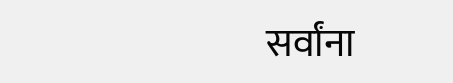सर्वांना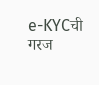e-KYCची गरज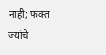नाही; फक्त ज्यांचे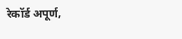रेकॉर्ड अपूर्ण,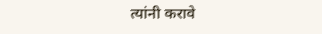त्यांनी करावे